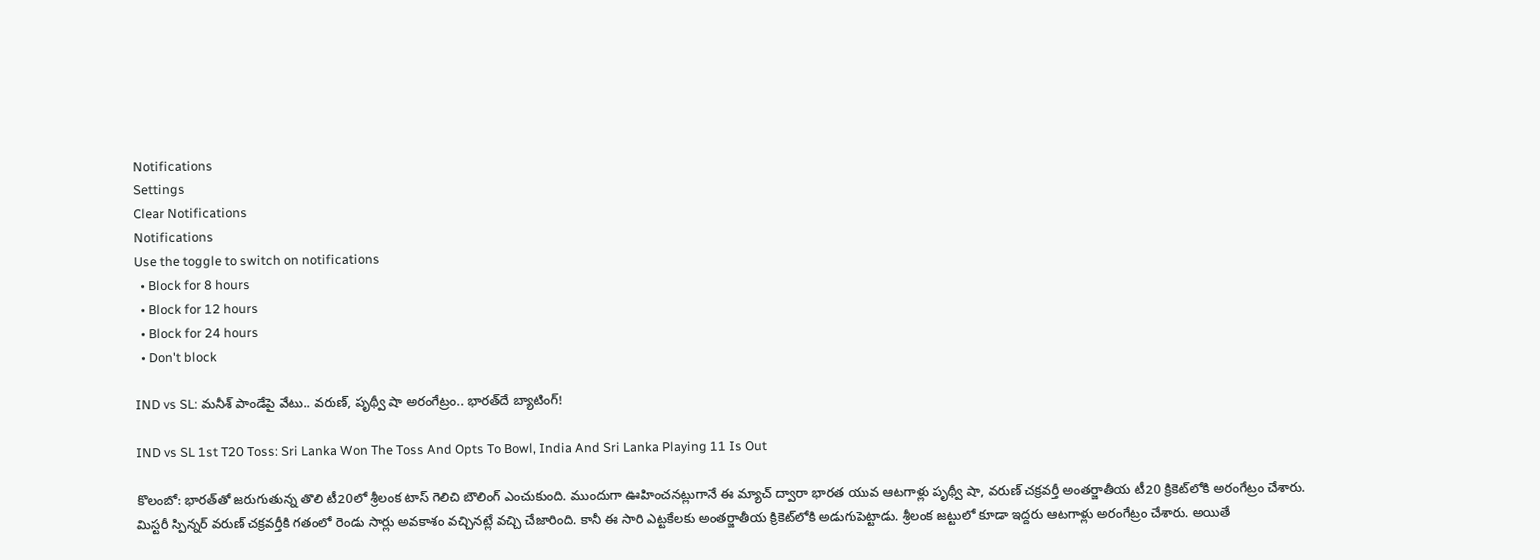Notifications
Settings
Clear Notifications
Notifications
Use the toggle to switch on notifications
  • Block for 8 hours
  • Block for 12 hours
  • Block for 24 hours
  • Don't block

IND vs SL: మనీశ్ పాండేపై వేటు.. వరుణ్, పృథ్వీ షా అరంగేట్రం.. భారత్‌దే బ్యాటింగ్!

IND vs SL 1st T20 Toss: Sri Lanka Won The Toss And Opts To Bowl, India And Sri Lanka Playing 11 Is Out

కొలంబో: భారత్‌తో జరుగుతున్న తొలి టీ20లో శ్రీలంక టాస్ గెలిచి బౌలింగ్ ఎంచుకుంది. ముందుగా ఊహించనట్లుగానే ఈ మ్యాచ్ ద్వారా భారత యువ ఆటగాళ్లు పృథ్వీ షా, వరుణ్ చక్రవర్తీ అంతర్జాతీయ టీ20 క్రికెట్‌లోకి అరంగేట్రం చేశారు. మిస్టరీ స్పిన్నర్ వరుణ్ చక్రవర్తీకి గతంలో రెండు సార్లు అవకాశం వచ్చినట్లే వచ్చి చేజారింది. కానీ ఈ సారి ఎట్టకేలకు అంతర్జాతీయ క్రికెట్‌లోకి అడుగుపెట్టాడు. శ్రీలంక జట్టులో కూడా ఇద్దరు ఆటగాళ్లు అరంగేట్రం చేశారు. అయితే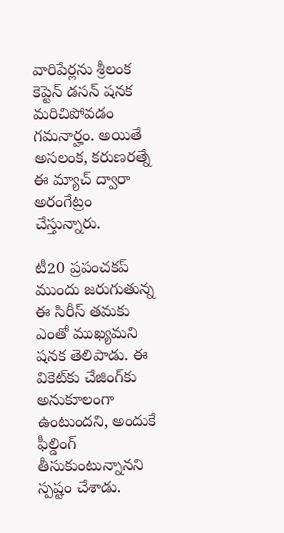వారిపేర్లను శ్రీలంక కెప్టెన్ డసన్ షనక మరిచిపోవడం గమనార్హం. అయితే అసలంక, కరుణరత్నే ఈ మ్యాచ్ ద్వారా అరంగేట్రం చేస్తున్నారు.

టీ20 ప్రపంచకప్ ముందు జరుగుతున్న ఈ సిరీస్ తమకు ఎంతో ముఖ్యమని షనక తెలిపాడు. ఈ వికెట్‌కు చేజింగ్‌కు అనుకూలంగా ఉంటుందని, అందుకే ఫీల్డింగ్ తీసుకుంటున్నానని స్పష్టం చేశాడు.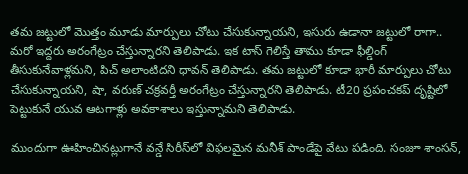తమ జట్టులో మొత్తం మూడు మార్పులు చోటు చేసుకున్నాయని, ఇసురు ఉడానా జట్టులో రాగా.. మరో ఇద్దరు అరంగేట్రం చేస్తున్నారని తెలిపాడు. ఇక టాస్ గెలిస్తే తాము కూడా ఫీల్డింగ్ తీసుకునేవాళ్లమని, పిచ్ అలాంటిదని ధావన్ తెలిపాడు. తమ జట్టులో కూడా భారీ మార్పులు చోటు చేసుకున్నాయని, షా, వరుణ్ చక్రవర్తీ అరంగేట్రం చేస్తున్నారని తెలిపాడు. టీ20 ప్రపంచకప్ దృష్టిలో పెట్టుకునే యువ ఆటగాళ్లు అవకాశాలు ఇస్తున్నామని తెలిపాడు.

ముందుగా ఊహించినట్లుగానే వన్డే సిరీస్‌లో విఫలమైన మనీశ్ పాండేపై వేటు పడింది. సంజూ శాంసన్,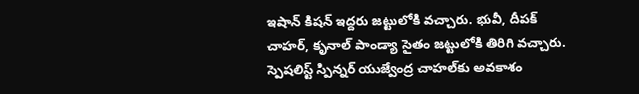ఇషాన్ కిషన్ ఇద్దరు జట్టులోకి వచ్చారు. భువీ, దీపక్ చాహర్, కృనాల్ పాండ్యా సైతం జట్టులోకి తిరిగి వచ్చారు. స్పెషలిస్ట్ స్పిన్నర్ యుజ్వేంద్ర చాహల్‌కు అవకాశం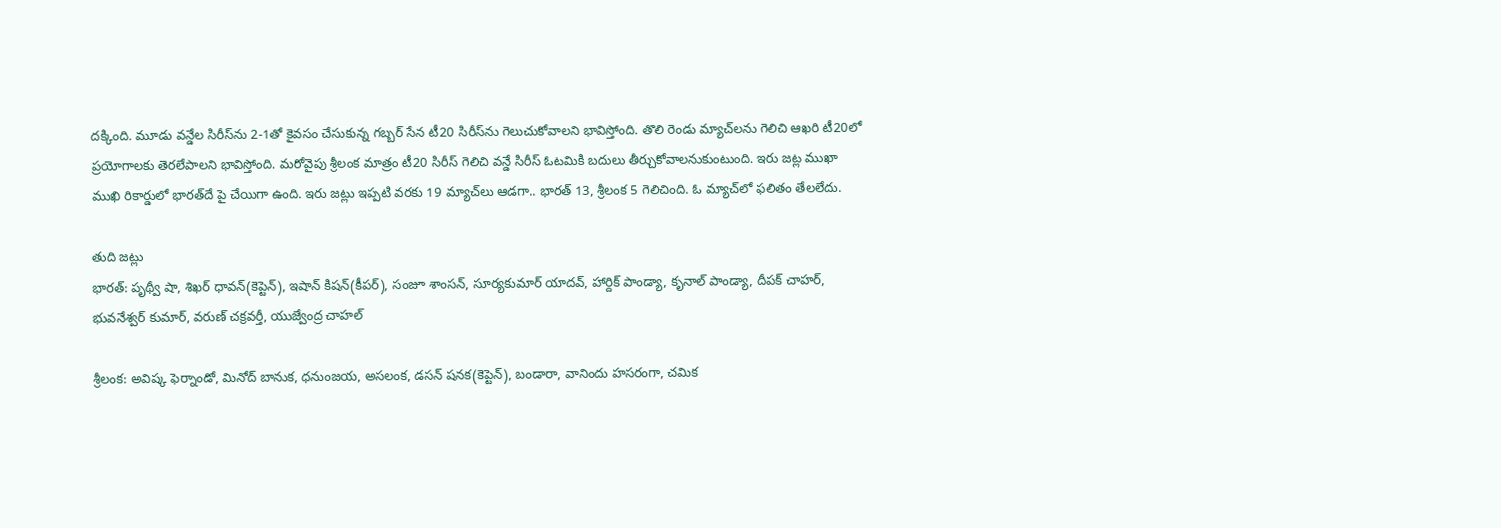దక్కింది. మూడు వన్డేల సిరీస్‌ను 2-1తో కైవసం చేసుకున్న గబ్బర్ సేన టీ20 సిరీస్‌ను గెలుచుకోవాలని భావిస్తోంది. తొలి రెండు మ్యాచ్‌లను గెలిచి ఆఖరి టీ20లో ప్రయోగాలకు తెరలేపాలని భావిస్తోంది. మరోవైపు శ్రీలంక మాత్రం టీ20 సిరీస్ గెలిచి వన్డే సిరీస్ ఓటమికి బదులు తీర్చుకోవాలనుకుంటుంది. ఇరు జట్ల ముఖా ముఖి రికార్డులో భారత్‌దే పై చేయిగా ఉంది. ఇరు జట్లు ఇప్పటి వరకు 19 మ్యాచ్‌లు ఆడగా.. భారత్ 13, శ్రీలంక 5 గెలిచింది. ఓ మ్యాచ్‌లో ఫలితం తేలలేదు.

తుది జట్లు
భారత్: పృథ్వీ షా, శిఖర్ ధావన్(కెప్టెన్), ఇషాన్ కిషన్(కీపర్), సంజూ శాంసన్, సూర్యకుమార్ యాదవ్, హార్దిక్ పాండ్యా, కృనాల్ పాండ్యా, దీపక్ చాహర్, భువనేశ్వర్ కుమార్, వరుణ్ చక్రవర్తీ, యుజ్వేంద్ర చాహల్

శ్రీలంక: అవిష్క ఫెర్నాండో, మినోద్ బానుక, ధనుంజయ, అసలంక, డసన్ షనక(కెప్టెన్), బండారా, వానిందు హసరంగా, చమిక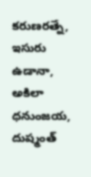కరుణరత్నే, ఇసురు ఉడానా, అకిలా ధనుంజయ, దుష్మంత్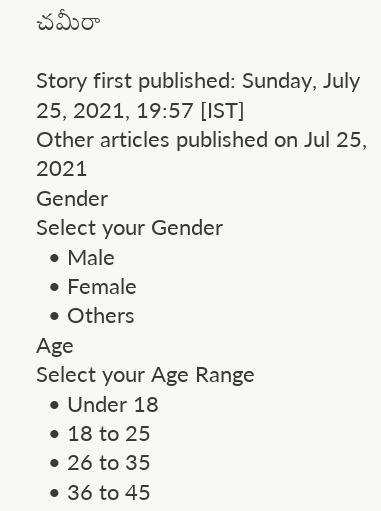చమీరా

Story first published: Sunday, July 25, 2021, 19:57 [IST]
Other articles published on Jul 25, 2021
Gender
Select your Gender
  • Male
  • Female
  • Others
Age
Select your Age Range
  • Under 18
  • 18 to 25
  • 26 to 35
  • 36 to 45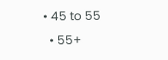• 45 to 55
  • 55+